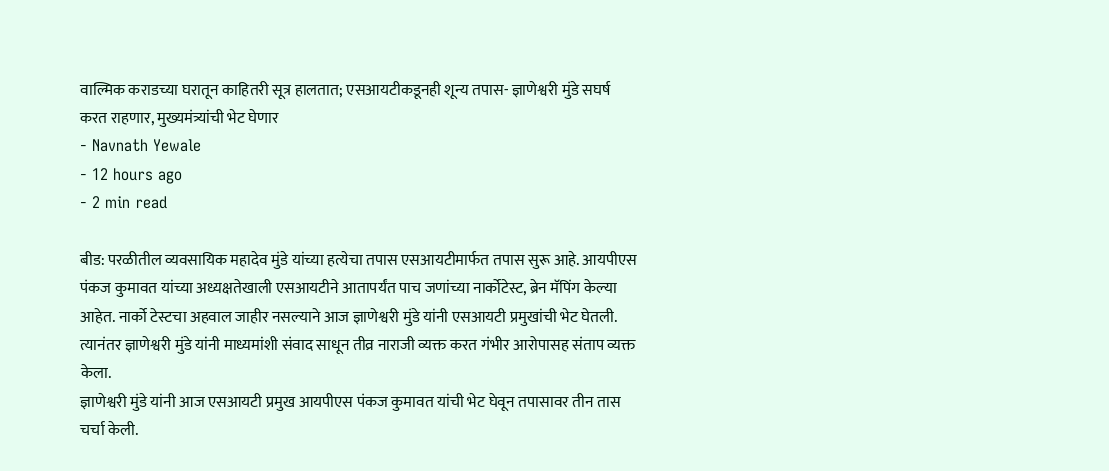वाल्मिक कराडच्या घरातून काहितरी सूत्र हालतात; एसआयटीकडूनही शून्य तपास- ज्ञाणेश्वरी मुंडे सघर्ष करत राहणार, मुख्यमंत्र्यांची भेट घेणार
- Navnath Yewale
- 12 hours ago
- 2 min read

बीड: परळीतील व्यवसायिक महादेव मुंडे यांच्या हत्येचा तपास एसआयटीमार्फत तपास सुरू आहे. आयपीएस पंकज कुमावत यांच्या अध्यक्षतेखाली एसआयटीने आतापर्यंत पाच जणांच्या नार्कोटेस्ट, ब्रेन मॅपिंग केल्या आहेत. नार्को टेस्टचा अहवाल जाहीर नसल्याने आज ज्ञाणेश्वरी मुंडे यांनी एसआयटी प्रमुखांची भेट घेतली. त्यानंतर ज्ञाणेश्वरी मुंडे यांनी माध्यमांशी संवाद साधून तीव्र नाराजी व्यक्त करत गंभीर आरोपासह संताप व्यक्त केला.
ज्ञाणेश्वरी मुंडे यांनी आज एसआयटी प्रमुख आयपीएस पंकज कुमावत यांची भेट घेवून तपासावर तीन तास चर्चा केली.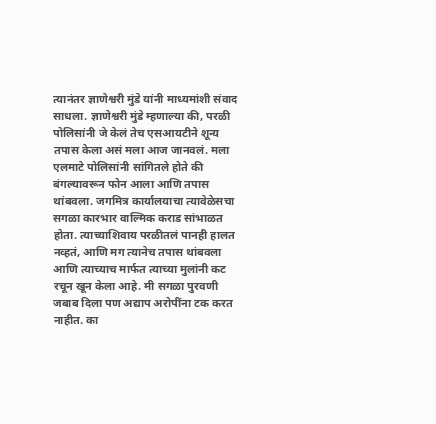त्यानंतर ज्ञाणेश्वरी मुंडे यांनी माध्यमांशी संवाद साधला. ज्ञाणेश्वरी मुंडे म्हणाल्या की, परळी पोलिसांनी जे केलं तेच एसआयटीने शून्य तपास केला असं मला आज जानवलं. मला एलमाटे पोलिसांनी सांगितले होते की बंगल्यावरून फोन आला आणि तपास थांबवला. जगमित्र कार्यालयाचा त्यावेळेसचा सगळा कारभार वाल्मिक कराड सांभाळत होता. त्याच्याशिवाय परळीतलं पानही हालत नव्हतं, आणि मग त्यानेच तपास थांबवला आणि त्याच्याच मार्फत त्याच्या मुलांनी कट रचून खून केला आहे. मी सगळा पुरवणी जबाब दिला पण अद्याप अरोपींना टक करत नाहीत. का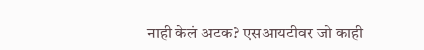नाही केलं अटक? एसआयटीवर जो काही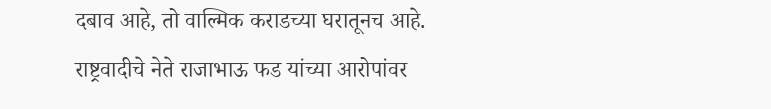दबाव आहे, तो वाल्मिक कराडच्या घरातूनच आहे.
राष्ट्रवादीचे नेते राजाभाऊ फड यांच्या आरोपांवर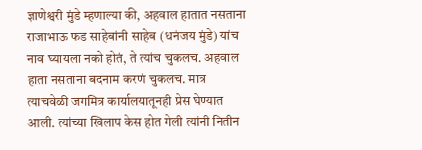ज्ञाणेश्वरी मुंडे म्हणाल्या की, अहवाल हातात नसताना राजाभाऊ फड साहेबांनी साहेब (धनंजय मुंडे) यांच नाव घ्यायला नको होतं, ते त्यांच चुकलच. अहवाल हाता नसताना बदनाम करणं चुकलच. मात्र त्याचवेळी जगमित्र कार्यालयातूनही प्रेस घेण्यात आली. त्यांच्या खिलाप केस होत गेली त्यांनी नितीन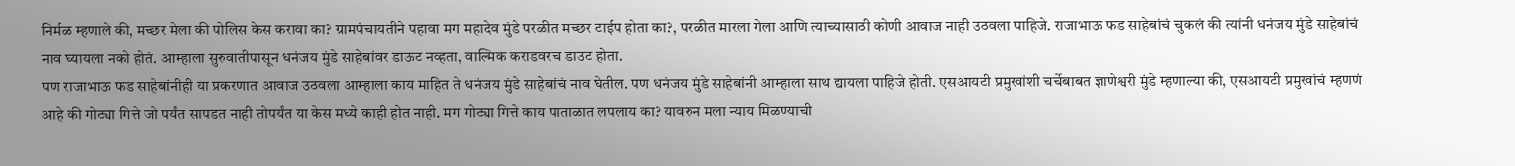निर्मळ म्हणाले की, मच्छर मेला की पोलिस केस करावा का? ग्रामपंचायतीने पहावा मग महादेव मुंडे परळीत मच्छर टाईप होता का?, परळीत मारला गेला आणि त्याच्यासाठी कोणी आवाज नाही उठवला पाहिजे. राजाभाऊ फड साहेबांचं चुकलं की त्यांनी धनंजय मुंडे साहेबांचं नाव घ्यायला नको होतं. आम्हाला सुरुवातीपासून धनंजय मुंडे साहेबांवर डाऊट नव्हता, वाल्मिक कराडवरच डाउट होता.
पण राजाभाऊ फड साहेबांनीही या प्रकरणात आवाज उठवला आम्हाला काय माहित ते धनंजय मुंडे साहेबांचं नाव घेतील. पण धनंजय मुंडे साहेबांनी आम्हाला साथ द्यायला पाहिजे होती. एसआयटी प्रमुखांशी चर्चेबाबत ज्ञाणेश्वरी मुंडे म्हणाल्या की, एसआयटी प्रमुखांचं म्हणणं आहे की गोट्या गित्ते जो पर्यंत सापडत नाही तोपर्यंत या केस मध्ये काही होत नाही. मग गोट्या गित्ते काय पाताळात लपलाय का? यावरुन मला न्याय मिळण्याची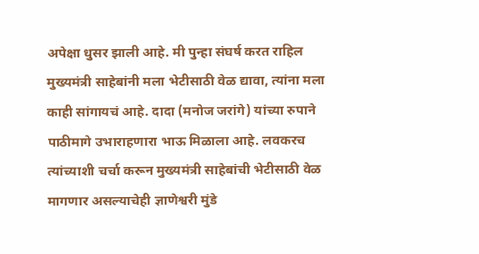अपेक्षा धुसर झाली आहे. मी पुन्हा संघर्ष करत राहिल मुख्यमंत्री साहेबांनी मला भेटीसाठी वेळ द्यावा, त्यांना मला काही सांगायचं आहे. दादा (मनोज जरांगे) यांच्या रुपाने पाठीमागे उभाराहणारा भाऊ मिळाला आहे. लवकरच त्यांच्याशी चर्चा करून मुख्यमंत्री साहेबांची भेटीसाठी वेळ मागणार असल्याचेही ज्ञाणेश्वरी मुंडे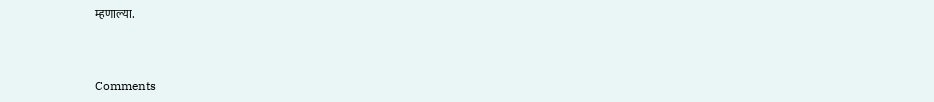म्हणाल्या.



Comments